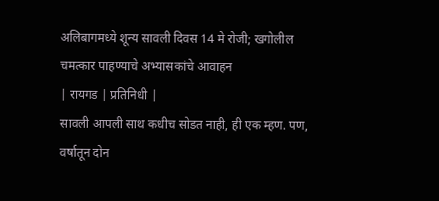अलिबागमध्ये शून्य सावली दिवस 14 मे रोजी; खगोलील चमत्कार पाहण्याचे अभ्यासकांचे आवाहन
| रायगड | प्रतिनिधी |
सावली आपली साथ कधीच सोडत नाही, ही एक म्हण. पण, वर्षातून दोन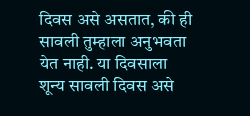दिवस असे असतात, की ही सावली तुम्हाला अनुभवता येत नाही. या दिवसाला शून्य सावली दिवस असे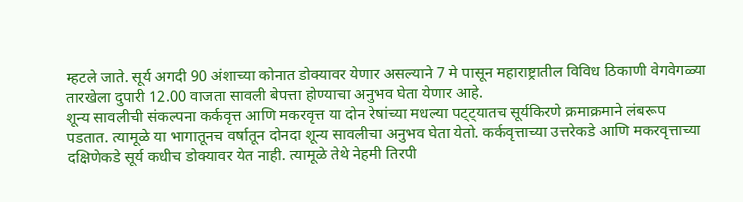म्हटले जाते. सूर्य अगदी 90 अंशाच्या कोनात डोक्यावर येणार असल्याने 7 मे पासून महाराष्ट्रातील विविध ठिकाणी वेगवेगळ्या तारखेला दुपारी 12.00 वाजता सावली बेपत्ता होण्याचा अनुभव घेता येणार आहे.
शून्य सावलीची संकल्पना कर्कवृत्त आणि मकरवृत्त या दोन रेषांच्या मधल्या पट्ट्यातच सूर्यकिरणे क्रमाक्रमाने लंबरूप पडतात. त्यामूळे या भागातूनच वर्षातून दोनदा शून्य सावलीचा अनुभव घेता येतो. कर्कवृत्ताच्या उत्तरेकडे आणि मकरवृत्ताच्या दक्षिणेकडे सूर्य कधीच डोक्यावर येत नाही. त्यामूळे तेथे नेहमी तिरपी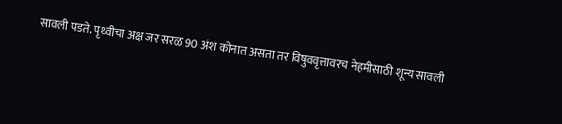सावली पडते. पृथ्वीचा अक्ष जर सरळ 90 अंश कोनात असता तर विषुववृत्तावरच नेहमीसाठी शून्य सावली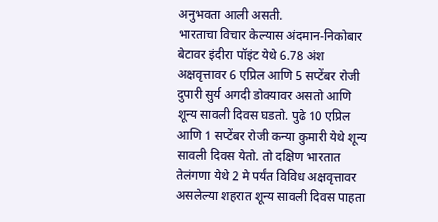अनुभवता आली असती.
भारताचा विचार केल्यास अंदमान-निकोबार बेटावर इंदीरा पॉइंट येथे 6.78 अंश अक्षवृत्तावर 6 एप्रिल आणि 5 सप्टेंबर रोजी दुपारी सुर्य अगदी डोक्यावर असतो आणि शून्य सावली दिवस घडतो. पुढे 10 एप्रिल आणि 1 सप्टेंबर रोजी कन्या कुमारी येथे शून्य सावली दिवस येतो. तो दक्षिण भारतात तेलंगणा येथे 2 मे पर्यंत विविध अक्षवृत्तावर असलेल्या शहरात शून्य सावली दिवस पाहता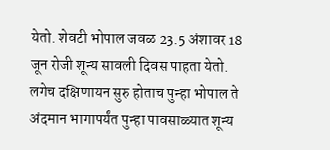येतो. शेवटी भोपाल जवळ 23.5 अंशावर 18 जून रोजी शून्य सावली दिवस पाहता येतो. लगेच दक्षिणायन सुरु होताच पुन्हा भोपाल ते अंदमान भागापर्यंत पुन्हा पावसाळ्यात शून्य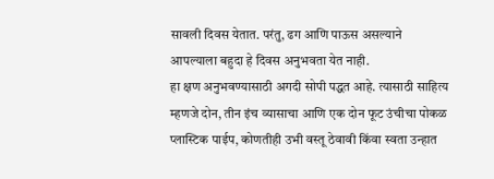सावली दिवस येतात. परंतु, ढग आणि पाऊस असल्याने आपल्याला बहुदा हे दिवस अनुभवता येत नाही.
हा क्षण अनुभवण्यासाठी अगदी सोपी पद्धत आहे. त्यासाठी साहित्य म्हणजे दोन, तीन इंच व्यासाचा आणि एक दोन फूट उंचीचा पोकळ प्लास्टिक पाईप, कोणतीही उभी वस्तू ठेवावी किंवा स्वता उन्हात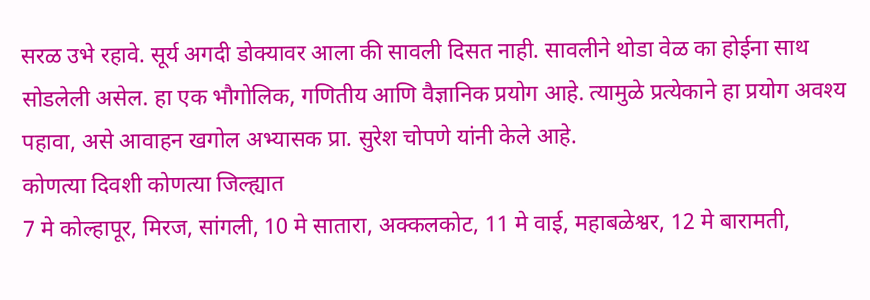सरळ उभे रहावे. सूर्य अगदी डोक्यावर आला की सावली दिसत नाही. सावलीने थोडा वेळ का होईना साथ सोडलेली असेल. हा एक भौगोलिक, गणितीय आणि वैज्ञानिक प्रयोग आहे. त्यामुळे प्रत्येकाने हा प्रयोग अवश्य पहावा, असे आवाहन खगोल अभ्यासक प्रा. सुरेश चोपणे यांनी केले आहे.
कोणत्या दिवशी कोणत्या जिल्ह्यात
7 मे कोल्हापूर, मिरज, सांगली, 10 मे सातारा, अक्कलकोट, 11 मे वाई, महाबळेश्वर, 12 मे बारामती,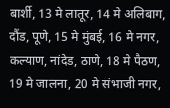बार्शी, 13 मे लातूर, 14 मे अलिबाग, दौंड, पूणे, 15 मे मुंबई, 16 मे नगर, कल्याण, नांदेड, ठाणे, 18 मे पैठण, 19 मे जालना, 20 मे संभाजी नगर,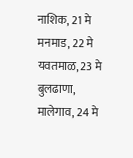नाशिक, 21 मे मनमाड, 22 मे यवतमाळ, 23 मे बुलढाणा, मालेगाव, 24 मे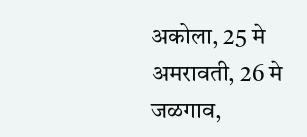अकोला, 25 मे अमरावती, 26 मे जळगाव,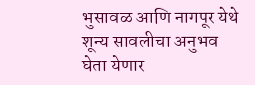भुसावळ आणि नागपूर येथे शून्य सावलीचा अनुभव घेता येणार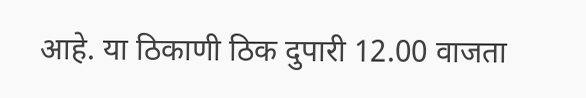आहे. या ठिकाणी ठिक दुपारी 12.00 वाजता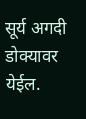सूर्य अगदी डोक्यावर येईल.